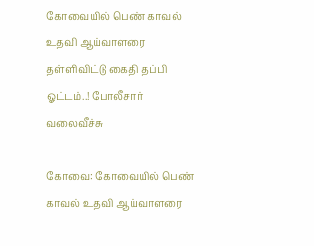கோவையில் பெண் காவல் உதவி ஆய்வாளரை தள்ளிவிட்டு கைதி தப்பி ஓட்டம்..! போலீசார் வலைவீச்சு

கோவை: கோவையில் பெண் காவல் உதவி ஆய்வாளரை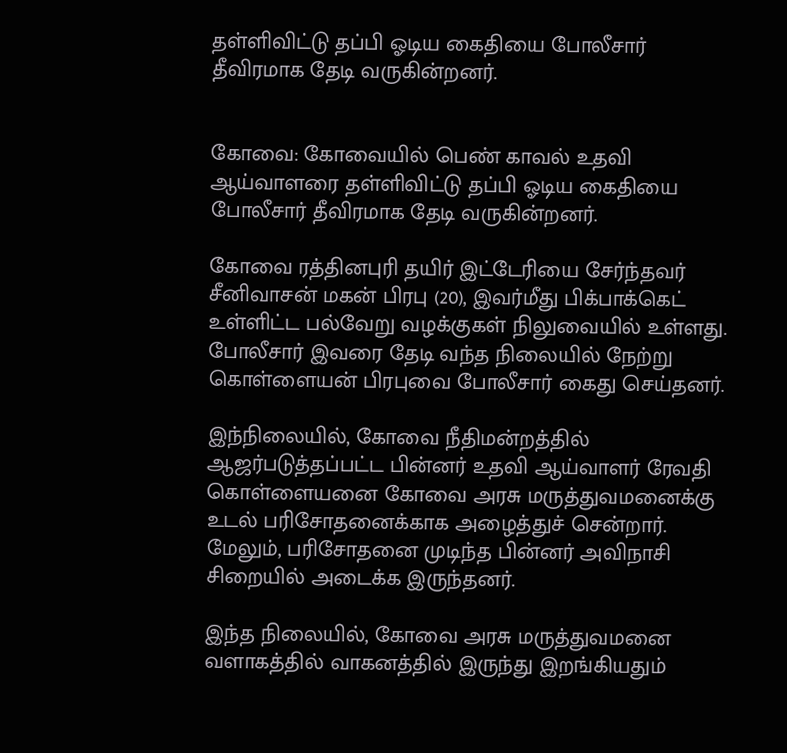தள்ளிவிட்டு தப்பி ஓடிய கைதியை போலீசார் தீவிரமாக தேடி வருகின்றனர்.


கோவை: கோவையில் பெண் காவல் உதவி ஆய்வாளரை தள்ளிவிட்டு தப்பி ஓடிய கைதியை போலீசார் தீவிரமாக தேடி வருகின்றனர்.

கோவை ரத்தினபுரி தயிர் இட்டேரியை சேர்ந்தவர் சீனிவாசன் மகன் பிரபு (20), இவர்மீது பிக்பாக்கெட் உள்ளிட்ட பல்வேறு வழக்குகள் நிலுவையில் உள்ளது. போலீசார் இவரை தேடி வந்த நிலையில் நேற்று கொள்ளையன் பிரபுவை போலீசார் கைது செய்தனர்.

இந்நிலையில், கோவை நீதிமன்றத்தில் ஆஜர்படுத்தப்பட்ட பின்னர் உதவி ஆய்வாளர் ரேவதி கொள்ளையனை கோவை அரசு மருத்துவமனைக்கு உடல் பரிசோதனைக்காக அழைத்துச் சென்றார். மேலும், பரிசோதனை முடிந்த பின்னர் அவிநாசி சிறையில் அடைக்க இருந்தனர்.

இந்த நிலையில், கோவை அரசு மருத்துவமனை வளாகத்தில் வாகனத்தில் இருந்து இறங்கியதும்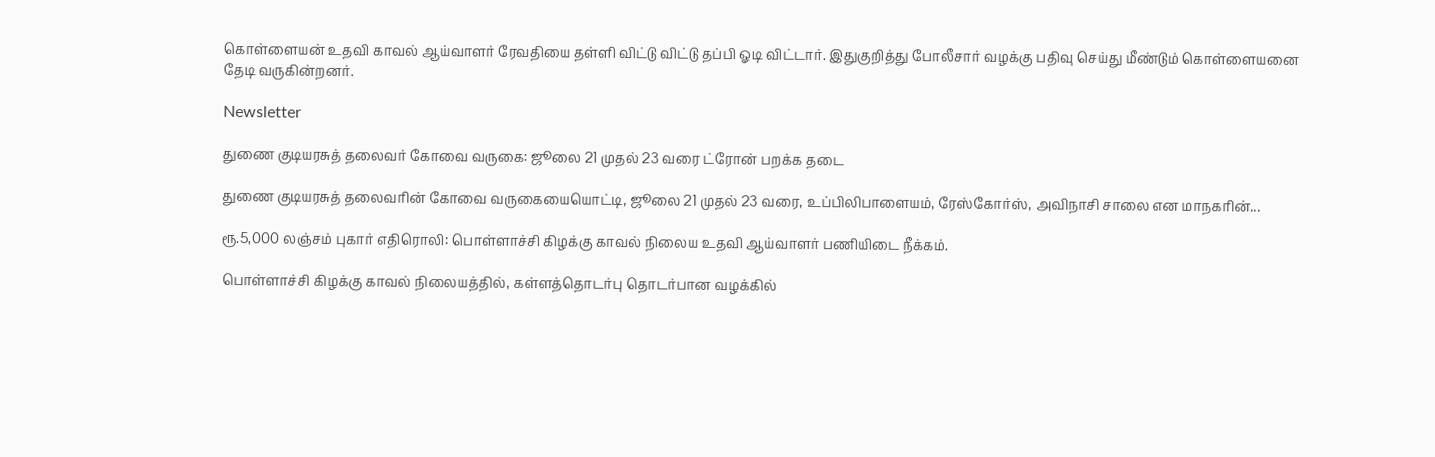கொள்ளையன் உதவி காவல் ஆய்வாளர் ரேவதியை தள்ளி விட்டு விட்டு தப்பி ஓடி விட்டார். இதுகுறித்து போலீசார் வழக்கு பதிவு செய்து மீண்டும் கொள்ளையனை தேடி வருகின்றனர்.

Newsletter

துணை குடியரசுத் தலைவர் கோவை வருகை: ஜூலை 21 முதல் 23 வரை ட்ரோன் பறக்க தடை

துணை குடியரசுத் தலைவரின் கோவை வருகையையொட்டி, ஜூலை 21 முதல் 23 வரை, உப்பிலிபாளையம், ரேஸ்கோர்ஸ், அவிநாசி சாலை என மாநகரின்...

ரூ.5,000 லஞ்சம் புகார் எதிரொலி: பொள்ளாச்சி கிழக்கு காவல் நிலைய உதவி ஆய்வாளர் பணியிடை நீக்கம்.

பொள்ளாச்சி கிழக்கு காவல் நிலையத்தில், கள்ளத்தொடர்பு தொடர்பான வழக்கில்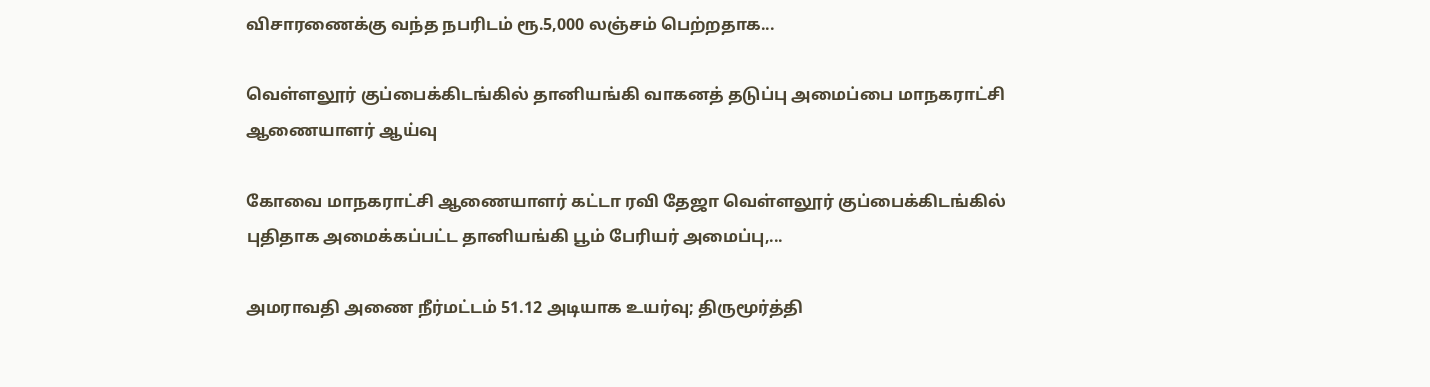விசாரணைக்கு வந்த நபரிடம் ரூ.5,000 லஞ்சம் பெற்றதாக...

வெள்ளலூர் குப்பைக்கிடங்கில் தானியங்கி வாகனத் தடுப்பு அமைப்பை மாநகராட்சி ஆணையாளர் ஆய்வு

கோவை மாநகராட்சி ஆணையாளர் கட்டா ரவி தேஜா வெள்ளலூர் குப்பைக்கிடங்கில் புதிதாக அமைக்கப்பட்ட தானியங்கி பூம் பேரியர் அமைப்பு,...

அமராவதி அணை நீர்மட்டம் 51.12 அடியாக உயர்வு; திருமூர்த்தி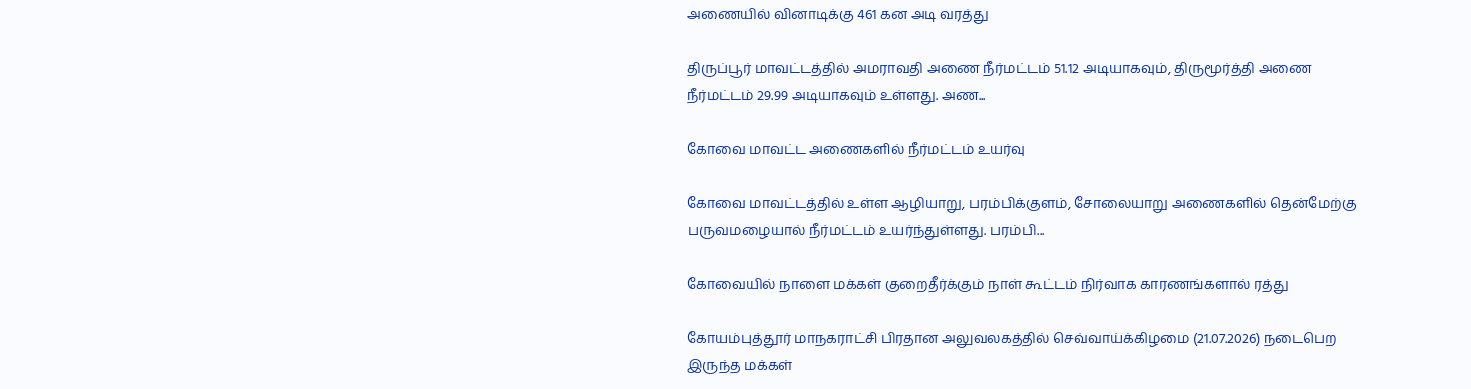அணையில் வினாடிக்கு 461 கன அடி வரத்து

திருப்பூர் மாவட்டத்தில் அமராவதி அணை நீர்மட்டம் 51.12 அடியாகவும், திருமூர்த்தி அணை நீர்மட்டம் 29.99 அடியாகவும் உள்ளது. அண...

கோவை மாவட்ட அணைகளில் நீர்மட்டம் உயர்வு

கோவை மாவட்டத்தில் உள்ள ஆழியாறு, பரம்பிக்குளம், சோலையாறு அணைகளில் தென்மேற்கு பருவமழையால் நீர்மட்டம் உயர்ந்துள்ளது. பரம்பி...

கோவையில் நாளை மக்கள் குறைதீர்க்கும் நாள் கூட்டம் நிர்வாக காரணங்களால் ரத்து

கோயம்புத்தூர் மாநகராட்சி பிரதான அலுவலகத்தில் செவ்வாய்க்கிழமை (21.07.2026) நடைபெற இருந்த மக்கள்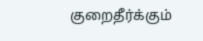குறைதீர்க்கும்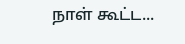நாள் கூட்ட...